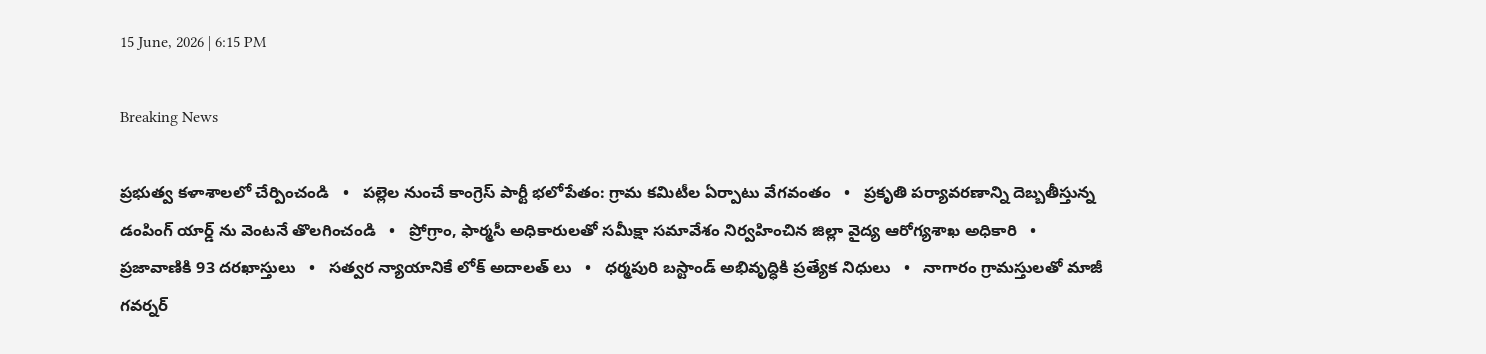15 June, 2026 | 6:15 PM

Breaking News

ప్రభుత్వ కళాశాలలో చేర్పించండి   •   పల్లెల నుంచే కాంగ్రెస్ పార్టీ భలోపేతం: గ్రామ కమిటీల ఏర్పాటు వేగవంతం   •   ప్రకృతి పర్యావరణాన్ని దెబ్బతీస్తున్న డంపింగ్ యార్డ్ ను వెంటనే తొలగించండి   •   ప్రోగ్రాం, ఫార్మసీ అధికారులతో సమీక్షా సమావేశం నిర్వహించిన జిల్లా వైద్య ఆరోగ్యశాఖ అధికారి   •   ప్రజావాణికి 93 దరఖాస్తులు   •   సత్వర న్యాయానికే లోక్ అదాలత్ లు   •   ధర్మపురి బస్టాండ్ అభివృద్ధికి ప్రత్యేక నిధులు   •   నాగారం గ్రామస్తులతో మాజీ గవర్నర్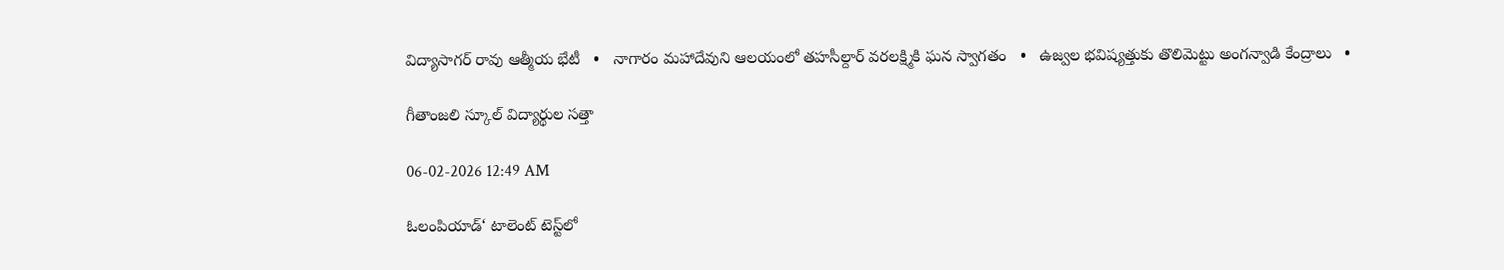విద్యాసాగర్ రావు ఆత్మీయ భేటీ   •   నాగారం మహాదేవుని ఆలయంలో తహసీల్దార్ వరలక్ష్మికి ఘన స్వాగతం   •   ఉజ్వల భవిష్యత్తుకు తొలిమెట్టు అంగన్వాడి కేంద్రాలు   •

గీతాంజలి స్కూల్ విద్యార్థుల సత్తా

06-02-2026 12:49 AM

ఓలంపియాడ్‘ టాలెంట్ టెస్ట్‌లో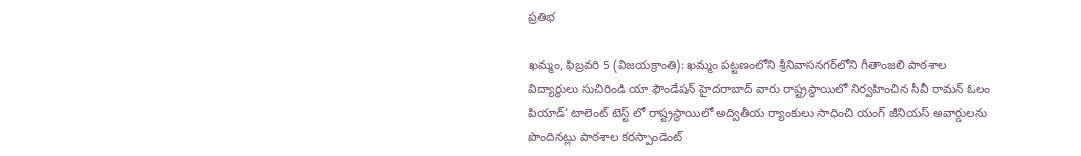ప్రతిభ

ఖమ్మం, ఫిబ్రవరి 5 (విజయక్రాంతి): ఖమ్మం పట్టణంలోని శ్రీనివాసనగర్‌లోని గీతాంజలి పాఠశాల విద్యార్ధులు సుచిరిండి యా ఫౌండేషన్ హైదరాబాద్ వారు రాష్ట్రస్థాయిలో నిర్వహించిన సీవీ రామన్ ఓలం పియాడ్‘ టాలెంట్ టెస్ట్ లో రాష్ట్రస్థాయిలో అద్వితీయ ర్యాంకులు సాధించి యంగ్ జీనియస్ అవార్డులను పొందినట్లు పాఠశాల కరస్పాండెంట్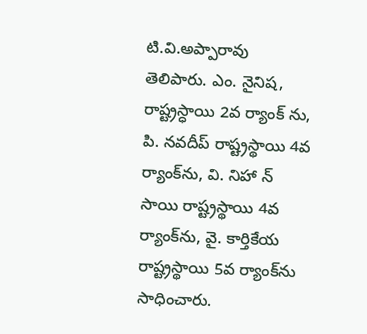టి.వి.అప్పారావు తెలిపారు. ఎం. నైనిష, రాష్ట్రస్ధాయి 2వ ర్యాంక్ ను, పి. నవదీప్ రాష్ట్రస్థాయి 4వ ర్యాంక్‌ను, వి. నిహా న్ సాయి రాష్ట్రస్థాయి 4వ ర్యాంక్‌ను, వై. కార్తికేయ రాష్ట్రస్థాయి 5వ ర్యాంక్‌ను సాధించారు.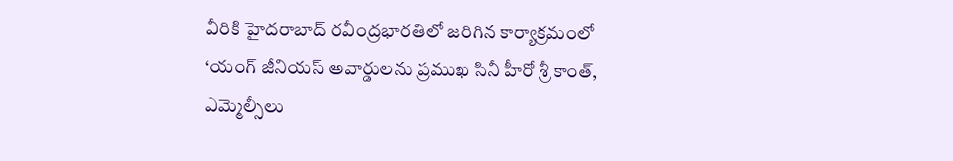వీరికి హైదరాబాద్ రవీంద్రభారతిలో జరిగిన కార్యాక్రమంలో ‘యంగ్ జీనియస్ అవార్డులను ప్రముఖ సినీ హీరో శ్రీ కాంత్, ఎమ్మెల్సీలు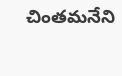చింతమనేని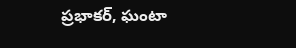ప్రభాకర్, ఘంటా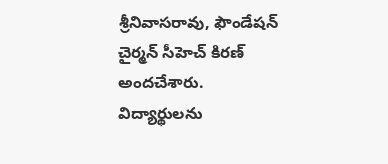శ్రీనివాసరావు, ఫౌండేషన్ చైర్మన్ సీహెచ్ కిరణ్ అందచేశారు. విద్యార్థులను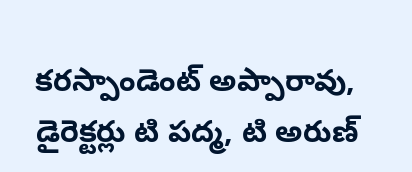కరస్పాండెంట్ అప్పారావు, డైరెక్టర్లు టి పద్మ, టి అరుణ్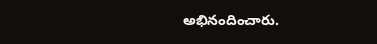అభినందించారు.